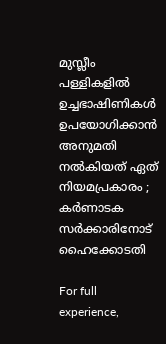മുസ്ലീം പള്ളികളില്‍ ഉച്ചഭാഷിണികള്‍ ഉപയോഗിക്കാന്‍ അനുമതി നല്‍കിയത് ഏത് നിയമപ്രകാരം ; കര്‍ണാടക സര്‍ക്കാരിനോട് ഹൈക്കോടതി

For full experience,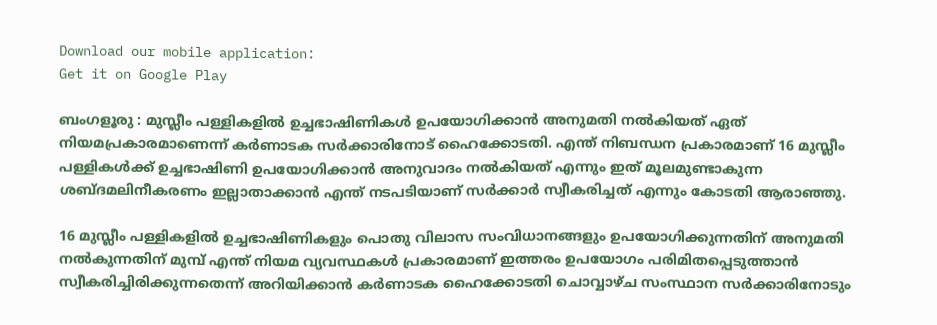Download our mobile application:
Get it on Google Play

ബംഗളൂരു : മുസ്ലീം പള്ളികളില്‍ ഉച്ചഭാഷിണികള്‍ ഉപയോഗിക്കാന്‍ അനുമതി നല്‍കിയത് ഏത് നിയമപ്രകാരമാണെന്ന് കര്‍ണാടക സര്‍ക്കാരിനോട് ഹൈക്കോടതി. എന്ത് നിബന്ധന പ്രകാരമാണ് 16 മുസ്ലീം പള്ളികള്‍ക്ക് ഉച്ചഭാഷിണി ഉപയോഗിക്കാന്‍ അനുവാദം നല്‍കിയത് എന്നും ഇത് മൂലമുണ്ടാകുന്ന ശബ്ദമലിനീകരണം ഇല്ലാതാക്കാന്‍ എന്ത് നടപടിയാണ് സര്‍ക്കാര്‍ സ്വീകരിച്ചത് എന്നും കോടതി ആരാഞ്ഞു.

16 മുസ്ലീം പള്ളികളില്‍ ഉച്ചഭാഷിണികളും പൊതു വിലാസ സംവിധാനങ്ങളും ഉപയോഗിക്കുന്നതിന് അനുമതി നല്‍കുന്നതിന് മുമ്പ് എന്ത് നിയമ വ്യവസ്ഥകള്‍ പ്രകാരമാണ് ഇത്തരം ഉപയോഗം പരിമിതപ്പെടുത്താന്‍ സ്വീകരിച്ചിരിക്കുന്നതെന്ന് അറിയിക്കാന്‍ കര്‍ണാടക ഹൈക്കോടതി ചൊവ്വാഴ്ച സംസ്ഥാന സര്‍ക്കാരിനോടും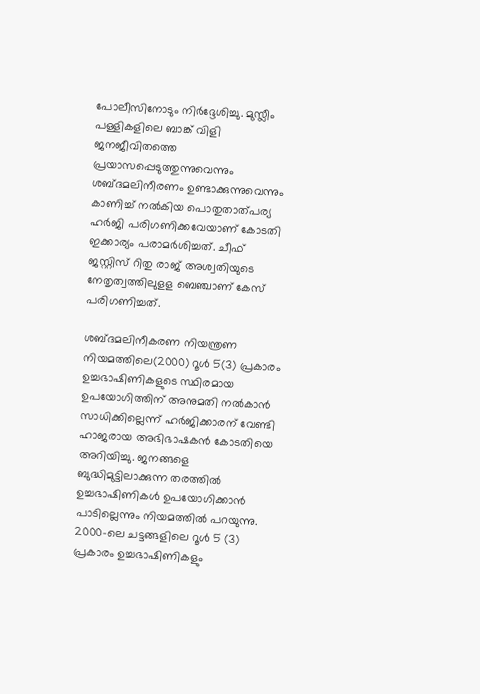പോലീസിനോടും നിര്‍ദ്ദേശിച്ചു. മുസ്ലീം പള്ളികളിലെ ബാങ്ക് വിളി ജനജീവിതത്തെ പ്രയാസപ്പെടുത്തുന്നുവെന്നും ശബ്ദമലിനീരണം ഉണ്ടാക്കുന്നുവെന്നും കാണിച്ച്‌ നല്‍കിയ പൊതുതാത്പര്യ ഹര്‍ജി പരിഗണിക്കവേയാണ് കോടതി ഇക്കാര്യം പരാമര്‍ശിച്ചത്. ചീഫ് ജസ്റ്റിസ് റിതു രാജ് അശ്വതിയുടെ നേതൃത്വത്തിലുളള ബെഞ്ചാണ് കേസ് പരിഗണിച്ചത്.

ശബ്ദമലിനീകരണ നിയന്ത്രണ നിയമത്തിലെ(2000) റൂള്‍ 5(3) പ്രകാരം ഉച്ചഭാഷിണികളുടെ സ്ഥിരമായ ഉപയോഗിത്തിന് അനുമതി നല്‍കാന്‍ സാധിക്കില്ലെന്ന് ഹര്‍ജിക്കാരന് വേണ്ടി ഹാജരായ അഭിഭാഷകന്‍ കോടതിയെ അറിയിച്ചു. ജനങ്ങളെ ബുദ്ധിമുട്ടിലാക്കുന്ന തരത്തില്‍ ഉച്ചഭാഷിണികള്‍ ഉപയോഗിക്കാന്‍ പാടില്ലെന്നും നിയമത്തില്‍ പറയുന്നു. 2000-ലെ ചട്ടങ്ങളിലെ റൂള്‍ 5 (3) പ്രകാരം ഉച്ചഭാഷിണികളും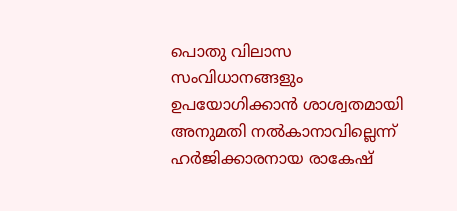പൊതു വിലാസ സംവിധാനങ്ങളും ഉപയോഗിക്കാന്‍ ശാശ്വതമായി അനുമതി നല്‍കാനാവില്ലെന്ന് ഹര്‍ജിക്കാരനായ രാകേഷ്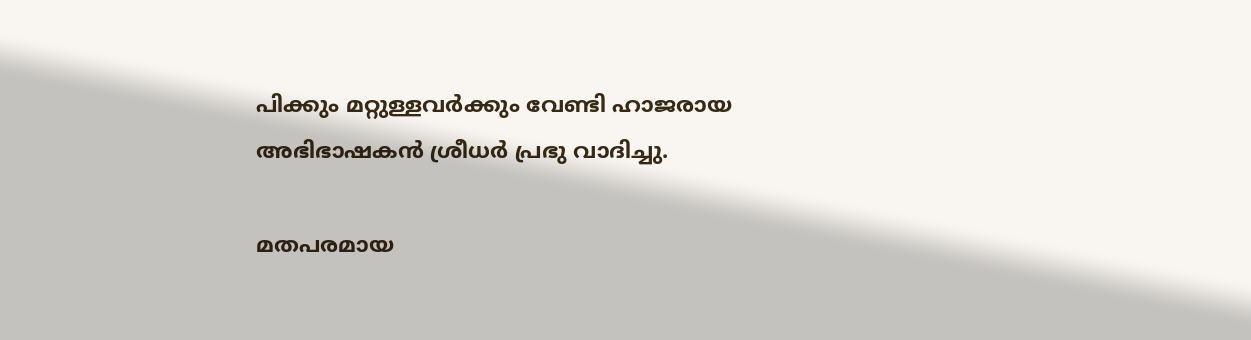പിക്കും മറ്റുള്ളവര്‍ക്കും വേണ്ടി ഹാജരായ അഭിഭാഷകന്‍ ശ്രീധര്‍ പ്രഭു വാദിച്ചു.

മതപരമായ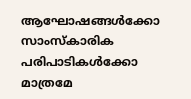ആഘോഷങ്ങള്‍ക്കോ സാംസ്‌കാരിക പരിപാടികള്‍ക്കോ മാത്രമേ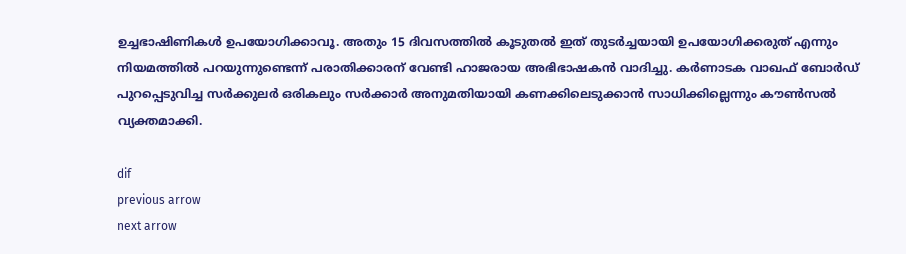ഉച്ചഭാഷിണികള്‍ ഉപയോഗിക്കാവൂ. അതും 15 ദിവസത്തില്‍ കൂടുതല്‍ ഇത് തുടര്‍ച്ചയായി ഉപയോഗിക്കരുത് എന്നും നിയമത്തില്‍ പറയുന്നുണ്ടെന്ന് പരാതിക്കാരന് വേണ്ടി ഹാജരായ അഭിഭാഷകന്‍ വാദിച്ചു. കര്‍ണാടക വാഖഫ് ബോര്‍ഡ് പുറപ്പെടുവിച്ച സര്‍ക്കുലര്‍ ഒരികലും സര്‍ക്കാര്‍ അനുമതിയായി കണക്കിലെടുക്കാന്‍ സാധിക്കില്ലെന്നും കൗണ്‍സല്‍ വ്യക്തമാക്കി.

dif
previous arrow
next arrow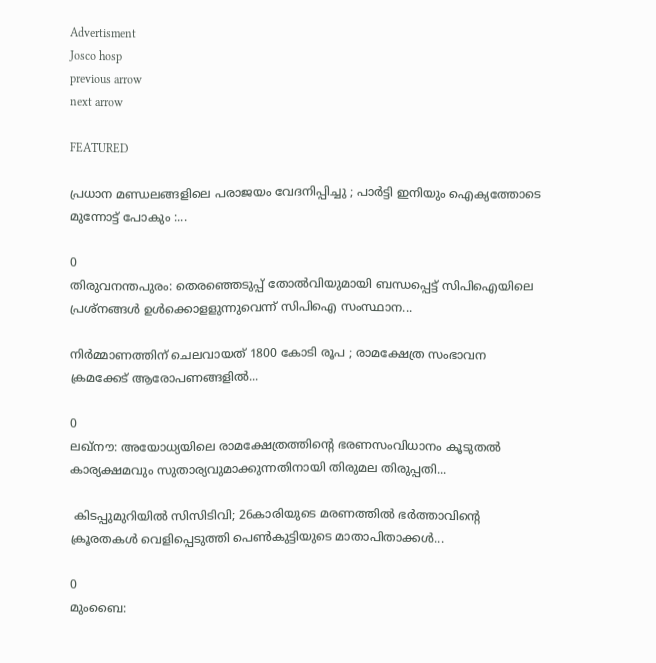Advertisment
Josco hosp
previous arrow
next arrow

FEATURED

പ്രധാന മണ്ഡലങ്ങളിലെ പരാജയം വേദനിപ്പിച്ചു ; പാർട്ടി ഇനിയും ഐക്യത്തോടെ മുന്നോട്ട് പോകും :...

0
തിരുവനന്തപുരം: തെരഞ്ഞെടുപ്പ് തോല്‍വിയുമായി ബന്ധപ്പെട്ട് സിപിഐയിലെ പ്രശ്‌നങ്ങള്‍ ഉള്‍ക്കൊളളുന്നുവെന്ന് സിപിഐ സംസ്ഥാന...

നിർമ്മാണത്തിന് ചെലവായത് 1800 കോടി രൂപ ; രാമക്ഷേത്ര സംഭാവന ക്രമക്കേട് ആരോപണങ്ങളിൽ...

0
ലഖ്നൗ: അയോധ്യയിലെ രാമക്ഷേത്രത്തിന്റെ ഭരണസംവിധാനം കൂടുതൽ കാര്യക്ഷമവും സുതാര്യവുമാക്കുന്നതിനായി തിരുമല തിരുപ്പതി...

 കിടപ്പുമുറിയിൽ സിസിടിവി; 26കാരിയുടെ മരണത്തിൽ ഭർത്താവിന്റെ ക്രൂരതകൾ വെളിപ്പെടുത്തി പെൺകുട്ടിയുടെ മാതാപിതാക്കൾ...

0
മുംബൈ: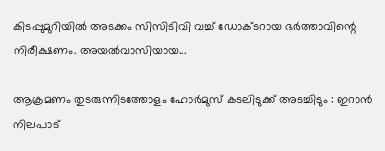കിടപ്പുമുറിയിൽ അടക്കം സിസിടിവി വച്ച് ഡോക്ടറായ ഭർത്താവിന്റെ നിരീക്ഷണം. അയൽവാസിയായ...

ആക്രമണം തുടരുന്നിടത്തോളം ഹോർമുസ് കടലിടുക്ക് അടച്ചിടും : ഇറാൻ നിലപാട്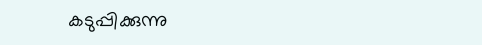കടുപ്പിക്കുന്നു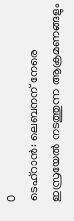0
ടെഹ്റാൻ: ലെബനന് നേരെ ഇസ്രയേൽ നടത്തുന്ന ആക്രമണങ്ങളും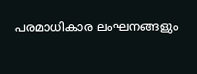പരമാധികാര ലംഘനങ്ങളും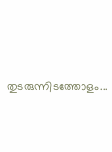തുടരുന്നിടത്തോളം...